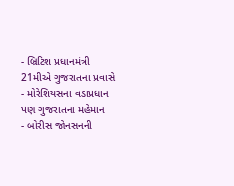- બ્રિટિશ પ્રધાનમંત્રી 21મીએ ગુજરાતના પ્રવાસે
- મોરેશિયસના વડાપ્રધાન પણ ગુજરાતના મહેમાન
- બોરીસ જોનસનની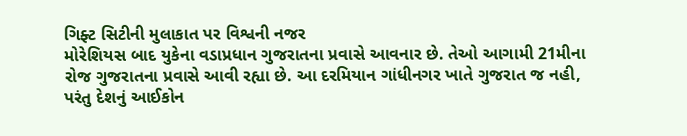ગિફ્ટ સિટીની મુલાકાત પર વિશ્વની નજર
મોરેશિયસ બાદ યુકેના વડાપ્રધાન ગુજરાતના પ્રવાસે આવનાર છે. તેઓ આગામી 21મીના રોજ ગુજરાતના પ્રવાસે આવી રહ્યા છે. આ દરમિયાન ગાંધીનગર ખાતે ગુજરાત જ નહી, પરંતુ દેશનું આઈકોન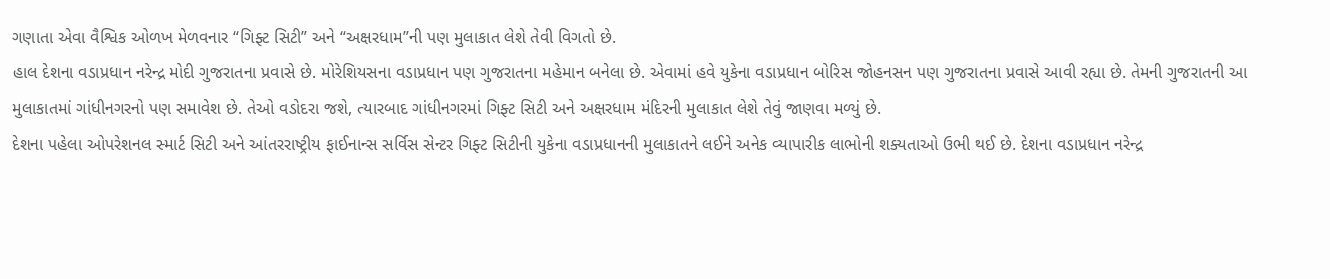ગણાતા એવા વૈશ્વિક ઓળખ મેળવનાર “ગિફ્ટ સિટી” અને “અક્ષરધામ”ની પણ મુલાકાત લેશે તેવી વિગતો છે.
હાલ દેશના વડાપ્રધાન નરેન્દ્ર મોદી ગુજરાતના પ્રવાસે છે. મોરેશિયસના વડાપ્રધાન પણ ગુજરાતના મહેમાન બનેલા છે. એવામાં હવે યુકેના વડાપ્રધાન બોરિસ જોહનસન પણ ગુજરાતના પ્રવાસે આવી રહ્યા છે. તેમની ગુજરાતની આ મુલાકાતમાં ગાંધીનગરનો પણ સમાવેશ છે. તેઓ વડોદરા જશે, ત્યારબાદ ગાંધીનગરમાં ગિફ્ટ સિટી અને અક્ષરધામ મંદિરની મુલાકાત લેશે તેવું જાણવા મળ્યું છે.
દેશના પહેલા ઓપરેશનલ સ્માર્ટ સિટી અને આંતરરાષ્ટ્રીય ફાઈનાન્સ સર્વિસ સેન્ટર ગિફ્ટ સિટીની યુકેના વડાપ્રધાનની મુલાકાતને લઈને અનેક વ્યાપારીક લાભોની શક્યતાઓ ઉભી થઈ છે. દેશના વડાપ્રધાન નરેન્દ્ર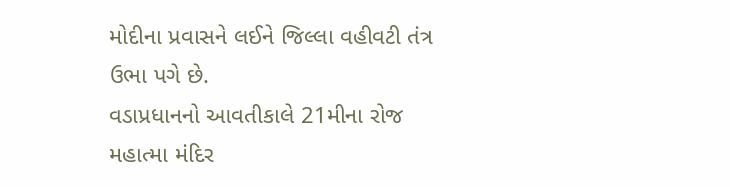મોદીના પ્રવાસને લઈને જિલ્લા વહીવટી તંત્ર ઉભા પગે છે.
વડાપ્રધાનનો આવતીકાલે 21મીના રોજ મહાત્મા મંદિર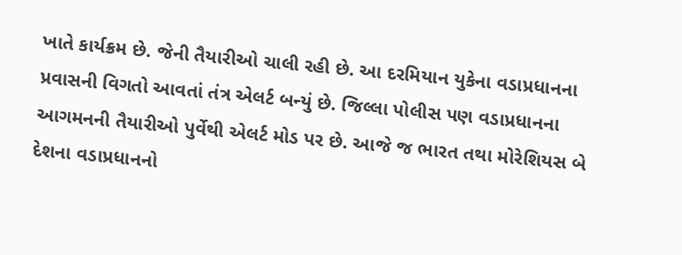ખાતે કાર્યક્રમ છે. જેની તૈયારીઓ ચાલી રહી છે. આ દરમિયાન યુકેના વડાપ્રધાનના પ્રવાસની વિગતો આવતાં તંત્ર એલર્ટ બન્યું છે. જિલ્લા પોલીસ પણ વડાપ્રધાનના આગમનની તૈયારીઓ પુર્વેથી એલર્ટ મોડ પર છે. આજે જ ભારત તથા મોરેશિયસ બે દેશના વડાપ્રધાનનો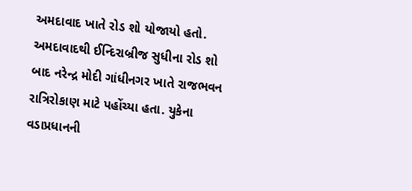અમદાવાદ ખાતે રોડ શો યોજાયો હતો.
અમદાવાદથી ઈન્દિરાબ્રીજ સુધીના રોડ શો બાદ નરેન્દ્ર મોદી ગાંધીનગર ખાતે રાજભવન રાત્રિરોકાણ માટે પહોંચ્યા હતા. યુકેના વડાપ્રધાનની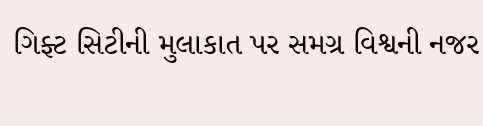ગિફ્ટ સિટીની મુલાકાત પર સમગ્ર વિશ્વની નજર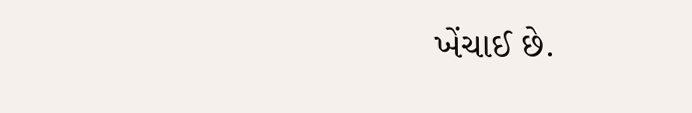ખેંચાઈ છે.